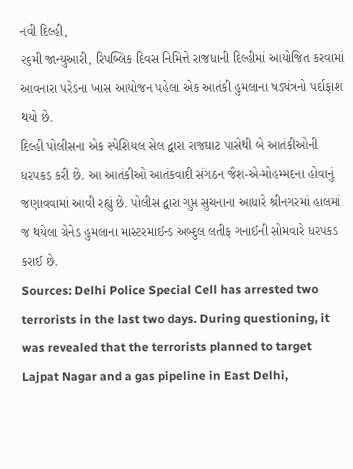નવી દિલ્હી,
૨૬મી જાન્યુઆરી, રિપબ્લિક દિવસ નિમિત્તે રાજધાની દિલ્હીમાં આયોજિત કરવામાં આવનારા પરેડના ખાસ આયોજન પહેલા એક આતંકી હુમલાના ષડ્યંત્રનો પર્દાફાશ થયો છે.
દિલ્હી પોલીસના એક સ્પેશિયલ સેલ દ્વારા રાજઘાટ પાસેથી બે આતંકીઓની ધરપકડ કરી છે. આ આતંકીઓ આતંકવાદી સંગઠન જૈશ-એ-મોહમ્મદના હોવાનું જણાવવામાં આવી રહ્યું છે. પોલીસ દ્વારા ગુપ્ત સુચનાના આધારે શ્રીનગરમાં હાલમાં જ થયેલા ગ્રેનેડ હુમલાના માસ્ટરમાઈન્ડ અબ્દુલ લતીફ ગનાઈની સોમવારે ધરપકડ કરાઈ છે.
Sources: Delhi Police Special Cell has arrested two terrorists in the last two days. During questioning, it was revealed that the terrorists planned to target Lajpat Nagar and a gas pipeline in East Delhi,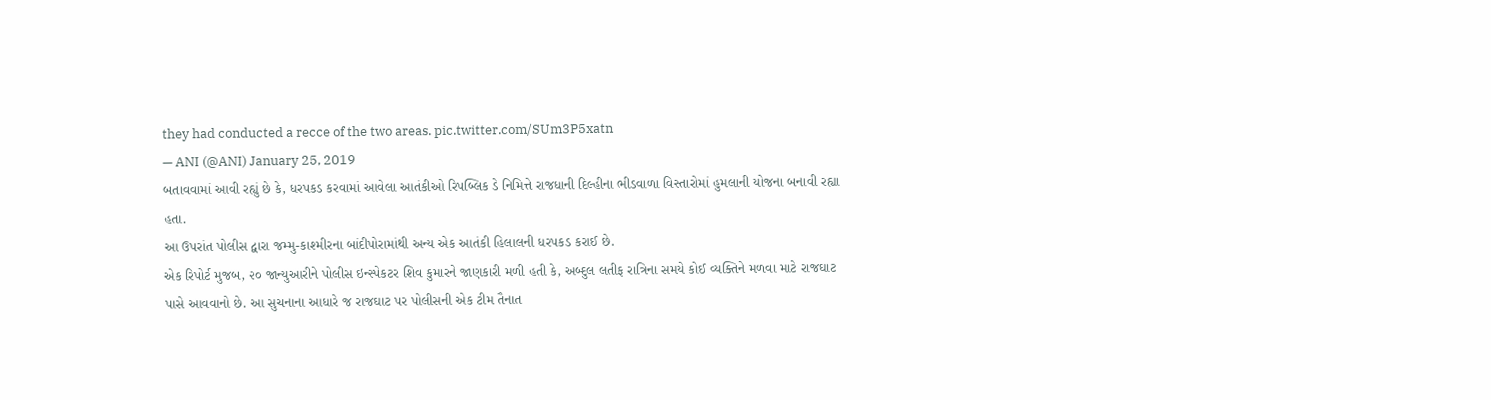they had conducted a recce of the two areas. pic.twitter.com/SUm3P5xatn
— ANI (@ANI) January 25, 2019
બતાવવામાં આવી રહ્યું છે કે, ધરપકડ કરવામાં આવેલા આતંકીઓ રિપબ્લિક ડે નિમિત્તે રાજધાની દિલ્હીના ભીડવાળા વિસ્તારોમાં હુમલાની યોજના બનાવી રહ્યા હતા.
આ ઉપરાંત પોલીસ દ્વારા જમ્મુ-કાશ્મીરના બાંદીપોરામાંથી અન્ય એક આતંકી હિલાલની ધરપકડ કરાઈ છે.
એક રિપોર્ટ મુજબ, ૨૦ જાન્યુઆરીને પોલીસ ઇન્સ્પેકટર શિવ કુમારને જાણકારી મળી હતી કે, અબ્દુલ લતીફ રાત્રિના સમયે કોઈ વ્યક્તિને મળવા માટે રાજઘાટ પાસે આવવાનો છે. આ સુચનાના આધારે જ રાજઘાટ પર પોલીસની એક ટીમ તૈનાત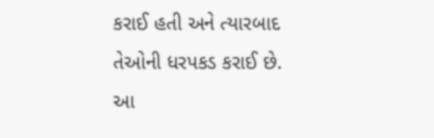કરાઈ હતી અને ત્યારબાદ તેઓની ધરપકડ કરાઈ છે.
આ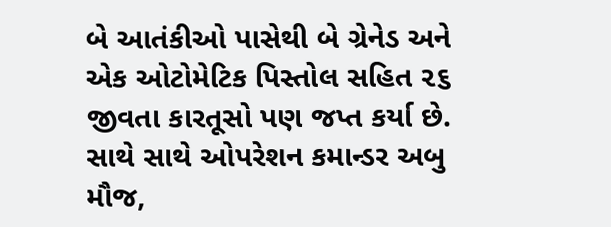બે આતંકીઓ પાસેથી બે ગ્રેનેડ અને એક ઓટોમેટિક પિસ્તોલ સહિત ૨૬ જીવતા કારતૂસો પણ જપ્ત કર્યા છે. સાથે સાથે ઓપરેશન કમાન્ડર અબુ મૌજ,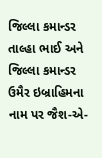જિલ્લા કમાન્ડર તાલ્હા ભાઈ અને જિલ્લા કમાન્ડર ઉમૈર ઇબ્રાહિમના નામ પર જૈશ-એ-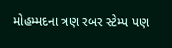મોહમ્મદના ત્રણ રબર સ્ટેમ્પ પણ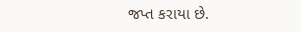જપ્ત કરાયા છે.